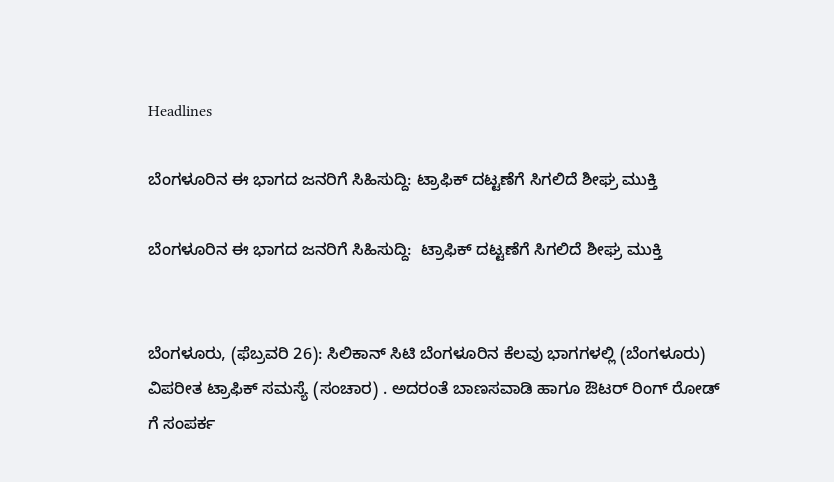Headlines

ಬೆಂಗಳೂರಿನ ಈ ಭಾಗದ ಜನರಿಗೆ ಸಿಹಿಸುದ್ದಿ: ಟ್ರಾಫಿಕ್ ದಟ್ಟಣೆಗೆ ಸಿಗಲಿದೆ ಶೀಘ್ರ ಮುಕ್ತಿ

ಬೆಂಗಳೂರಿನ ಈ ಭಾಗದ ಜನರಿಗೆ ಸಿಹಿಸುದ್ದಿ:  ಟ್ರಾಫಿಕ್ ದಟ್ಟಣೆಗೆ ಸಿಗಲಿದೆ ಶೀಘ್ರ ಮುಕ್ತಿ


ಬೆಂಗಳೂರು, (ಫೆಬ್ರವರಿ 26): ಸಿಲಿಕಾನ್ ಸಿಟಿ ಬೆಂಗಳೂರಿನ ಕೆಲವು ಭಾಗಗಳಲ್ಲಿ (ಬೆಂಗಳೂರು) ವಿಪರೀತ ಟ್ರಾಫಿಕ್ ಸಮಸ್ಯೆ (ಸಂಚಾರ) . ಅದರಂತೆ ಬಾಣಸವಾಡಿ ಹಾಗೂ ಔಟರ್ ರಿಂಗ್ ರೋಡ್ ಗೆ ಸಂಪರ್ಕ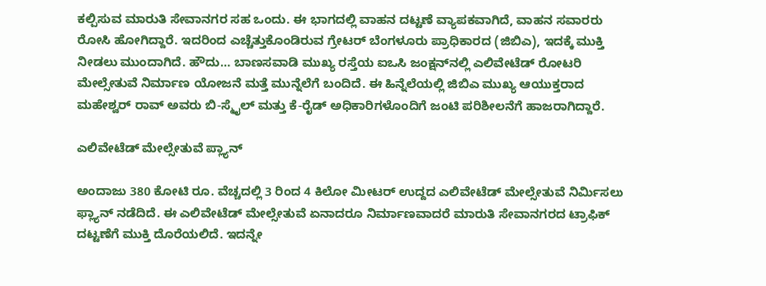ಕಲ್ಪಿಸುವ ಮಾರುತಿ ಸೇವಾನಗರ ಸಹ ಒಂದು. ಈ ಭಾಗದಲ್ಲಿ ವಾಹನ ದಟ್ಟಣೆ ವ್ಯಾಪಕವಾಗಿದೆ, ವಾಹನ ಸವಾರರು ರೋಸಿ ಹೋಗಿದ್ದಾರೆ. ಇದರಿಂದ ಎಚ್ಚೆತ್ತುಕೊಂಡಿರುವ ಗ್ರೇಟರ್ ಬೆಂಗಳೂರು ಪ್ರಾಧಿಕಾರದ (ಜಿಬಿಎ), ಇದಕ್ಕೆ ಮುಕ್ತಿ ನೀಡಲು ಮುಂದಾಗಿದೆ. ಹೌದು… ಬಾಣಸವಾಡಿ ಮುಖ್ಯ ರಸ್ತೆಯ ಐಒಸಿ ಜಂಕ್ಷನ್‌ನಲ್ಲಿ ಎಲಿವೇಟೆಡ್ ರೋಟರಿ ಮೇಲ್ಸೇತುವೆ ನಿರ್ಮಾಣ ಯೋಜನೆ ಮತ್ತೆ ಮುನ್ನೆಲೆಗೆ ಬಂದಿದೆ. ಈ ಹಿನ್ನೆಲೆಯಲ್ಲಿ ಜಿಬಿಎ ಮುಖ್ಯ ಆಯುಕ್ತರಾದ ಮಹೇಶ್ವರ್ ರಾವ್ ಅವರು ಬಿ-ಸ್ಮೈಲ್ ಮತ್ತು ಕೆ-ರೈಡ್ ಅಧಿಕಾರಿಗಳೊಂದಿಗೆ ಜಂಟಿ ಪರಿಶೀಲನೆಗೆ ಹಾಜರಾಗಿದ್ದಾರೆ.

ಎಲಿವೇಟೆಡ್ ಮೇಲ್ಸೇತುವೆ ಪ್ಲ್ಯಾನ್

ಅಂದಾಜು 380 ಕೋಟಿ ರೂ. ವೆಚ್ಚದಲ್ಲಿ 3 ರಿಂದ 4 ಕಿಲೋ ಮೀಟರ್ ಉದ್ದದ ಎಲಿವೇಟೆಡ್ ಮೇಲ್ಸೇತುವೆ ನಿರ್ಮಿಸಲು ಫ್ಲ್ಯಾನ್ ನಡೆದಿದೆ. ಈ ಎಲಿವೇಟೆಡ್ ಮೇಲ್ಸೇತುವೆ ಏನಾದರೂ ನಿರ್ಮಾಣವಾದರೆ ಮಾರುತಿ ಸೇವಾನಗರದ ಟ್ರಾಫಿಕ್ ದಟ್ಟಣೆಗೆ ಮುಕ್ತಿ ದೊರೆಯಲಿದೆ. ಇದನ್ನೇ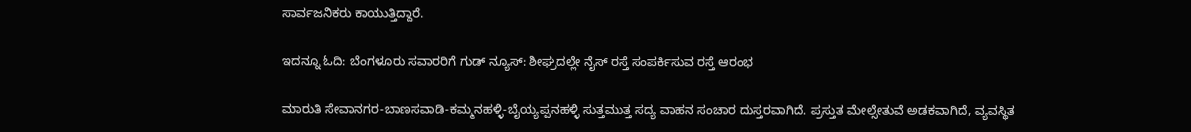ಸಾರ್ವಜನಿಕರು ಕಾಯುತ್ತಿದ್ದಾರೆ.

ಇದನ್ನೂ ಓದಿ: ಬೆಂಗಳೂರು ಸವಾರರಿಗೆ ಗುಡ್ ನ್ಯೂಸ್: ಶೀಘ್ರದಲ್ಲೇ ನೈಸ್ ರಸ್ತೆ ಸಂಪರ್ಕಿಸುವ ರಸ್ತೆ ಆರಂಭ

ಮಾರುತಿ ಸೇವಾನಗರ-ಬಾಣಸವಾಡಿ-ಕಮ್ಮನಹಳ್ಳಿ-ಬೈಯ್ಯಪ್ಪನಹಳ್ಳಿ ಸುತ್ತಮುತ್ತ ಸದ್ಯ ವಾಹನ ಸಂಚಾರ ದುಸ್ತರವಾಗಿದೆ. ಪ್ರಸ್ತುತ ಮೇಲ್ಸೇತುವೆ ಅಡಕವಾಗಿದೆ, ವ್ಯವಸ್ಥಿತ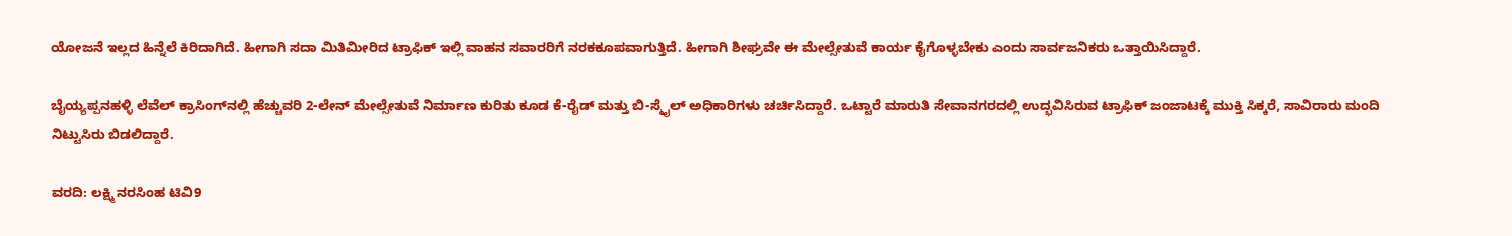ಯೋಜನೆ ಇಲ್ಲದ ಹಿನ್ನೆಲೆ ಕಿರಿದಾಗಿದೆ. ಹೀಗಾಗಿ ಸದಾ ಮಿತಿಮೀರಿದ ಟ್ರಾಫಿಕ್ ಇಲ್ಲಿ ವಾಹನ ಸವಾರರಿಗೆ ನರಕಕೂಪವಾಗುತ್ತಿದೆ. ಹೀಗಾಗಿ ಶೀಘ್ರವೇ ಈ ಮೇಲ್ಸೇತುವೆ ಕಾರ್ಯ ಕೈಗೊಳ್ಳಬೇಕು ಎಂದು ಸಾರ್ವಜನಿಕರು ಒತ್ತಾಯಿಸಿದ್ದಾರೆ.

ಬೈಯ್ಯಪ್ಪನಹಳ್ಳಿ ಲೆವೆಲ್ ಕ್ರಾಸಿಂಗ್‌ನಲ್ಲಿ ಹೆಚ್ಚುವರಿ 2-ಲೇನ್ ಮೇಲ್ಸೇತುವೆ ನಿರ್ಮಾಣ ಕುರಿತು ಕೂಡ ಕೆ-ರೈಡ್ ಮತ್ತು ಬಿ-ಸ್ಮೈಲ್ ಅಧಿಕಾರಿಗಳು ಚರ್ಚಿಸಿದ್ದಾರೆ. ಒಟ್ಟಾರೆ ಮಾರುತಿ ಸೇವಾನಗರದಲ್ಲಿ ಉದ್ಭವಿಸಿರುವ ಟ್ರಾಫಿಕ್ ಜಂಜಾಟಕ್ಕೆ ಮುಕ್ತಿ ಸಿಕ್ಕರೆ, ಸಾವಿರಾರು ಮಂದಿ ನಿಟ್ಟುಸಿರು ಬಿಡಲಿದ್ದಾರೆ.

ವರದಿ: ಲಕ್ಷ್ಮಿ ನರಸಿಂಹ ಟಿವಿ9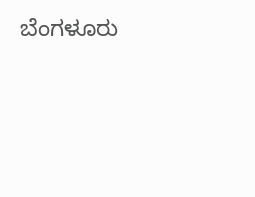ಬೆಂಗಳೂರು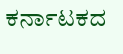ಕರ್ನಾಟಕದ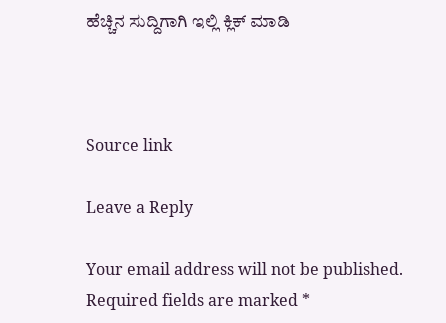ಹೆಚ್ಚಿನ ಸುದ್ದಿಗಾಗಿ ಇಲ್ಲಿ ಕ್ಲಿಕ್ ಮಾಡಿ



Source link

Leave a Reply

Your email address will not be published. Required fields are marked *